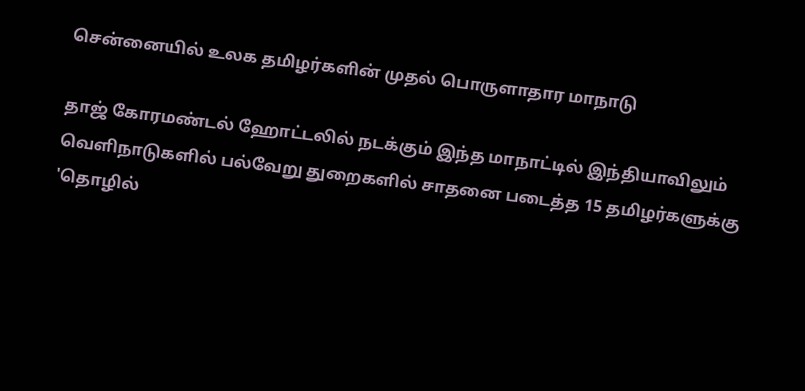சென்னையில் உலக தமிழர்களின் முதல் பொருளாதார மாநாடு

தாஜ் கோரமண்டல் ஹோட்டலில் நடக்கும் இந்த மாநாட்டில் இந்தியாவிலும் வெளிநாடுகளில் பல்வேறு துறைகளில் சாதனை படைத்த 15 தமிழர்களுக்கு 'தொழில்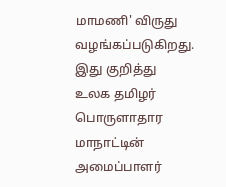மாமணி' விருது வழங்கப்படுகிறது.
இது குறித்து உலக தமிழர் பொருளாதார மாநாட்டின் அமைப்பாளர்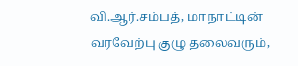வி.ஆர்.சம்பத், மாநாட்டின் வரவேற்பு குழு தலைவரும்,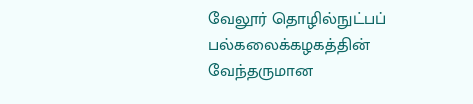வேலூர் தொழில்நுட்பப் பல்கலைக்கழகத்தின் வேந்தருமான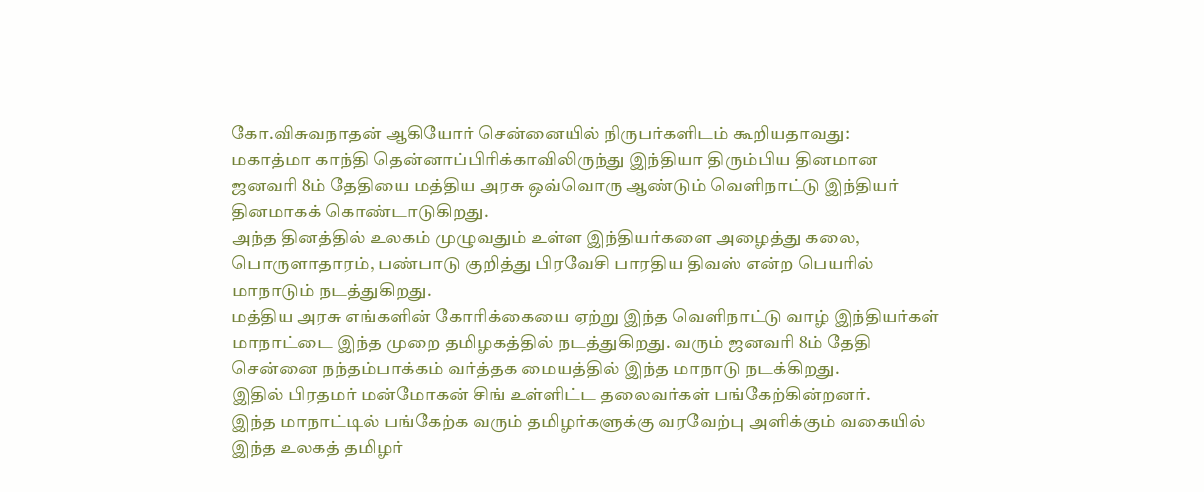கோ.விசுவநாதன் ஆகியோர் சென்னையில் நிருபர்களிடம் கூறியதாவது:
மகாத்மா காந்தி தென்னாப்பிரிக்காவிலிருந்து இந்தியா திரும்பிய தினமான ஜனவரி 8ம் தேதியை மத்திய அரசு ஒவ்வொரு ஆண்டும் வெளிநாட்டு இந்தியர் தினமாகக் கொண்டாடுகிறது.
அந்த தினத்தில் உலகம் முழுவதும் உள்ள இந்தியர்களை அழைத்து கலை, பொருளாதாரம், பண்பாடு குறித்து பிரவேசி பாரதிய திவஸ் என்ற பெயரில் மாநாடும் நடத்துகிறது.
மத்திய அரசு எங்களின் கோரிக்கையை ஏற்று இந்த வெளிநாட்டு வாழ் இந்தியர்கள் மாநாட்டை இந்த முறை தமிழகத்தில் நடத்துகிறது. வரும் ஜனவரி 8ம் தேதி சென்னை நந்தம்பாக்கம் வர்த்தக மையத்தில் இந்த மாநாடு நடக்கிறது.
இதில் பிரதமர் மன்மோகன் சிங் உள்ளிட்ட தலைவர்கள் பங்கேற்கின்றனர்.
இந்த மாநாட்டில் பங்கேற்க வரும் தமிழர்களுக்கு வரவேற்பு அளிக்கும் வகையில் இந்த உலகத் தமிழர்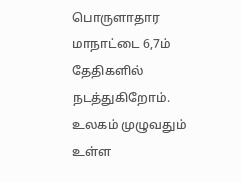பொருளாதார மாநாட்டை 6,7ம் தேதிகளில் நடத்துகிறோம்.
உலகம் முழுவதும் உள்ள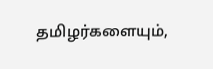தமிழர்களையும்,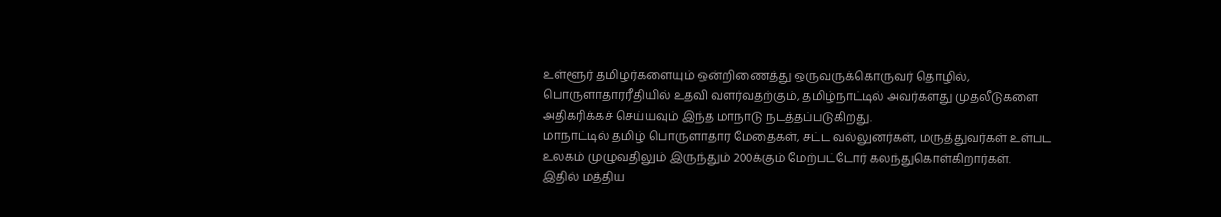உள்ளூர் தமிழர்களையும் ஒன்றிணைத்து ஒருவருக்கொருவர் தொழில், பொருளாதாரரீதியில் உதவி வளர்வதற்கும், தமிழ்நாட்டில் அவர்களது முதலீடுகளை அதிகரிக்கச் செய்யவும் இந்த மாநாடு நடத்தப்படுகிறது.
மாநாட்டில் தமிழ் பொருளாதார மேதைகள், சட்ட வல்லுனர்கள், மருத்துவர்கள் உள்பட உலகம் முழுவதிலும் இருந்தும் 200க்கும் மேற்பட்டோர் கலந்துகொள்கிறார்கள்.
இதில் மத்திய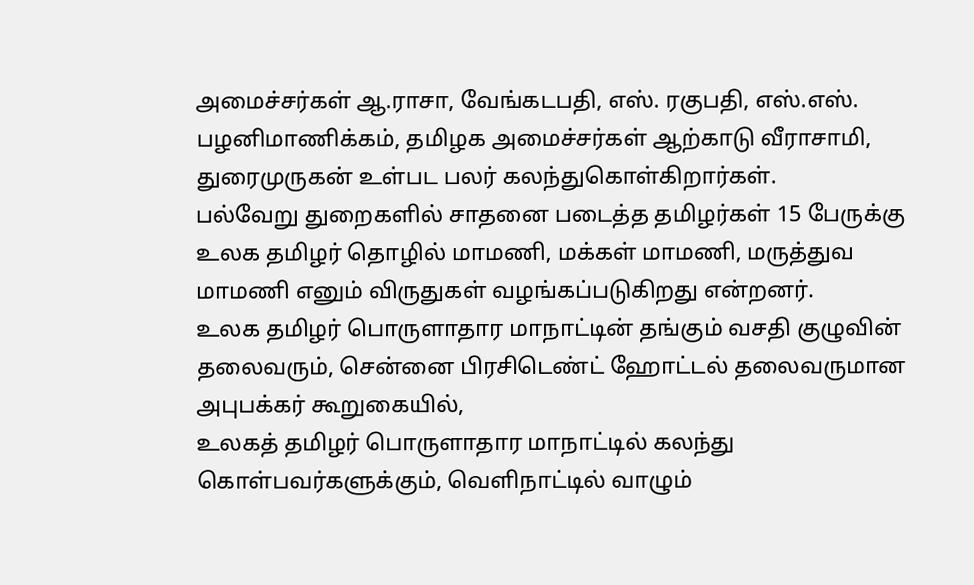அமைச்சர்கள் ஆ.ராசா, வேங்கடபதி, எஸ். ரகுபதி, எஸ்.எஸ். பழனிமாணிக்கம், தமிழக அமைச்சர்கள் ஆற்காடு வீராசாமி, துரைமுருகன் உள்பட பலர் கலந்துகொள்கிறார்கள்.
பல்வேறு துறைகளில் சாதனை படைத்த தமிழர்கள் 15 பேருக்கு உலக தமிழர் தொழில் மாமணி, மக்கள் மாமணி, மருத்துவ மாமணி எனும் விருதுகள் வழங்கப்படுகிறது என்றனர்.
உலக தமிழர் பொருளாதார மாநாட்டின் தங்கும் வசதி குழுவின் தலைவரும், சென்னை பிரசிடெண்ட் ஹோட்டல் தலைவருமான அபுபக்கர் கூறுகையில்,
உலகத் தமிழர் பொருளாதார மாநாட்டில் கலந்து கொள்பவர்களுக்கும், வெளிநாட்டில் வாழும்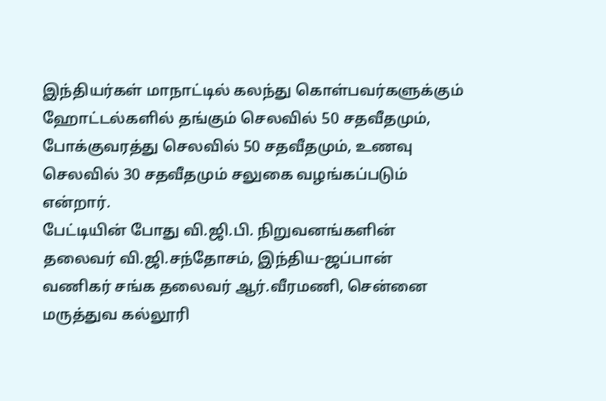இந்தியர்கள் மாநாட்டில் கலந்து கொள்பவர்களுக்கும் ஹோட்டல்களில் தங்கும் செலவில் 50 சதவீதமும், போக்குவரத்து செலவில் 50 சதவீதமும், உணவு செலவில் 30 சதவீதமும் சலுகை வழங்கப்படும் என்றார்.
பேட்டியின் போது வி.ஜி.பி. நிறுவனங்களின் தலைவர் வி.ஜி.சந்தோசம், இந்திய-ஜப்பான் வணிகர் சங்க தலைவர் ஆர்.வீரமணி, சென்னை மருத்துவ கல்லூரி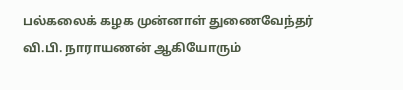பல்கலைக் கழக முன்னாள் துணைவேந்தர் வி.பி. நாராயணன் ஆகியோரும்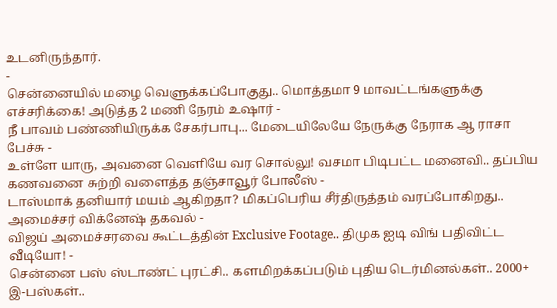உடனிருந்தார்.
-
சென்னையில் மழை வெளுக்கப்போகுது.. மொத்தமா 9 மாவட்டங்களுக்கு எச்சரிக்கை! அடுத்த 2 மணி நேரம் உஷார் -
நீ பாவம் பண்ணியிருக்க சேகர்பாபு... மேடையிலேயே நேருக்கு நேராக ஆ ராசா பேச்சு -
உள்ளே யாரு, அவனை வெளியே வர சொல்லு! வசமா பிடிபட்ட மனைவி.. தப்பிய கணவனை சுற்றி வளைத்த தஞ்சாவூர் போலீஸ் -
டாஸ்மாக் தனியார் மயம் ஆகிறதா? மிகப்பெரிய சீர்திருத்தம் வரப்போகிறது.. அமைச்சர் விக்னேஷ் தகவல் -
விஜய் அமைச்சரவை கூட்டத்தின் Exclusive Footage.. திமுக ஐடி விங் பதிவிட்ட வீடியோ! -
சென்னை பஸ் ஸ்டாண்ட் புரட்சி.. களமிறக்கப்படும் புதிய டெர்மினல்கள்.. 2000+ இ-பஸ்கள்..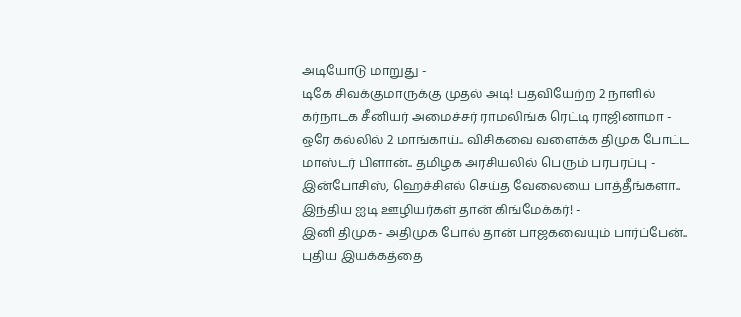அடியோடு மாறுது -
டிகே சிவக்குமாருக்கு முதல் அடி! பதவியேற்ற 2 நாளில் கர்நாடக சீனியர் அமைச்சர் ராமலிங்க ரெட்டி ராஜினாமா -
ஒரே கல்லில் 2 மாங்காய்.. விசிகவை வளைக்க திமுக போட்ட மாஸ்டர் பிளான்.. தமிழக அரசியலில் பெரும் பரபரப்பு -
இன்போசிஸ், ஹெச்சிஎல் செய்த வேலையை பாத்தீங்களா.. இந்திய ஐடி ஊழியர்கள் தான் கிங்மேக்கர்! -
இனி திமுக- அதிமுக போல் தான் பாஜகவையும் பார்ப்பேன்.. புதிய இயக்கத்தை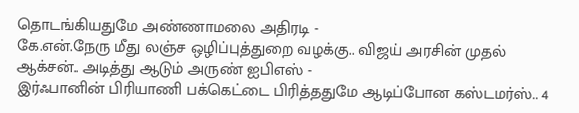தொடங்கியதுமே அண்ணாமலை அதிரடி -
கே.என்.நேரு மீது லஞ்ச ஒழிப்புத்துறை வழக்கு.. விஜய் அரசின் முதல் ஆக்சன்.. அடித்து ஆடும் அருண் ஐபிஎஸ் -
இர்ஃபானின் பிரியாணி பக்கெட்டை பிரித்ததுமே ஆடிப்போன கஸ்டமர்ஸ்.. 4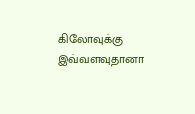கிலோவுக்கு இவ்வளவுதானா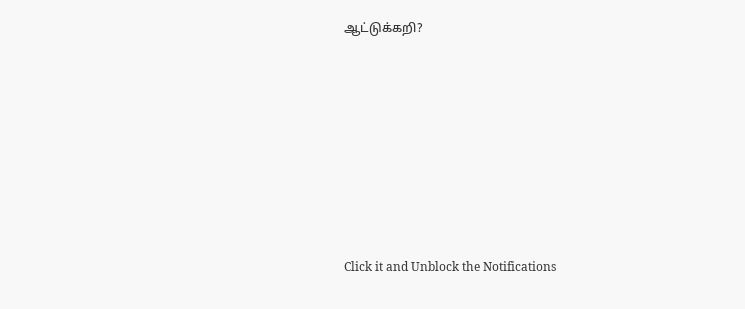ஆட்டுக்கறி?












Click it and Unblock the Notifications